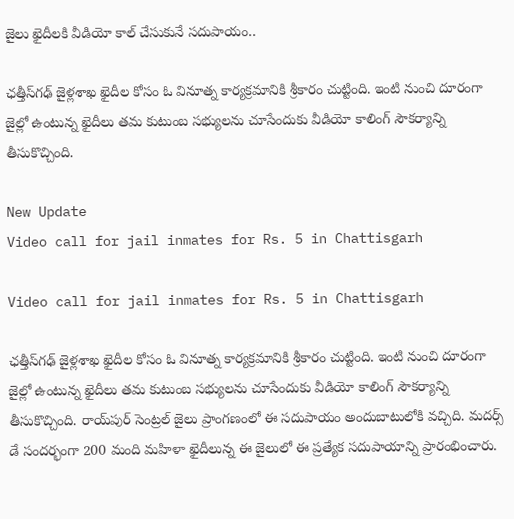జైలు ఖైదీలకి వీడియో కాల్ చేసుకునే సదుపాయం..

ఛత్తీస్‌గఢ్‌ జైళ్లశాఖ ఖైదీల కోసం ఓ వినూత్న కార్యక్రమానికి శ్రీకారం చుట్టింది. ఇంటి నుంచి దూరంగా జైల్లో ఉంటున్న ఖైదీలు తమ కుటుంబ సభ్యులను చూసేందుకు వీడియో కాలింగ్‌ సౌకర్యాన్ని తీసుకొచ్చింది.

New Update
Video call for jail inmates for Rs. 5 in Chattisgarh

Video call for jail inmates for Rs. 5 in Chattisgarh

ఛత్తీస్‌గఢ్‌ జైళ్లశాఖ ఖైదీల కోసం ఓ వినూత్న కార్యక్రమానికి శ్రీకారం చుట్టింది. ఇంటి నుంచి దూరంగా జైల్లో ఉంటున్న ఖైదీలు తమ కుటుంబ సభ్యులను చూసేందుకు వీడియో కాలింగ్‌ సౌకర్యాన్ని తీసుకొచ్చింది. రాయ్‌పుర్‌ సెంట్రల్‌ జైలు ప్రాంగణంలో ఈ సదుపాయం అందుబాటులోకి వచ్చిది. మదర్స్ డే సందర్భంగా 200 మంది మహిళా ఖైదీలున్న ఈ జైలులో ఈ ప్రత్యేక సదుపాయాన్ని ప్రారంభించారు.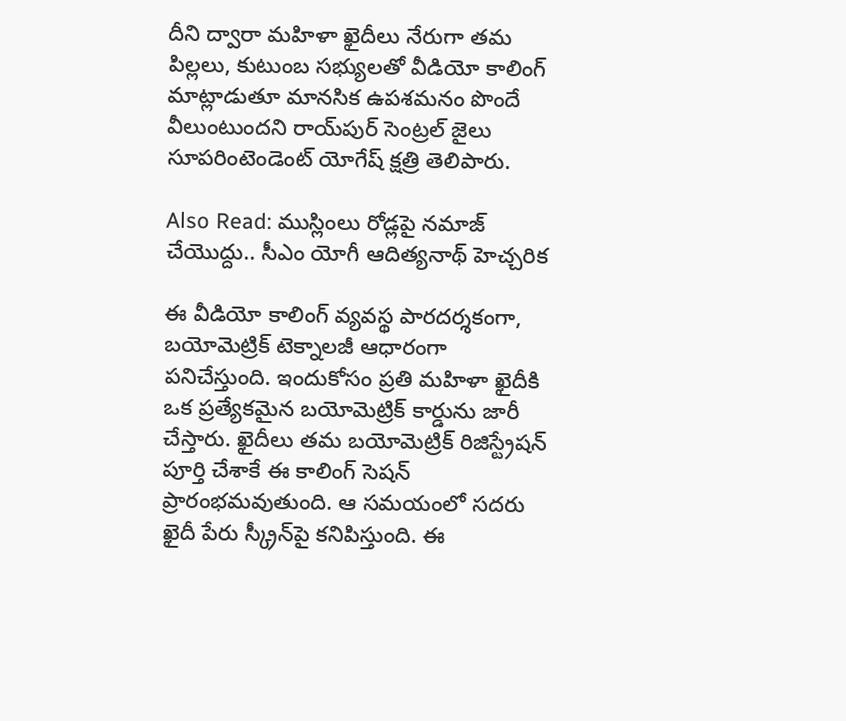దీని ద్వారా మహిళా ఖైదీలు నేరుగా తమ పిల్లలు, కుటుంబ సభ్యులతో వీడియో కాలింగ్ మాట్లాడుతూ మానసిక ఉపశమనం పొందే వీలుంటుందని రాయ్‌పుర్‌ సెంట్రల్‌ జైలు సూపరింటెండెంట్‌ యోగేష్‌ క్షత్రి తెలిపారు.

Also Read: ముస్లింలు రోడ్లపై నమాజ్ చేయొద్దు.. సీఎం యోగీ ఆదిత్యనాథ్ హెచ్చరిక

ఈ వీడియో కాలింగ్‌ వ్యవస్థ పారదర్శకంగా, బయోమెట్రిక్‌ టెక్నాలజీ ఆధారంగా పనిచేస్తుంది. ఇందుకోసం ప్రతి మహిళా ఖైదీకి ఒక ప్రత్యేకమైన బయోమెట్రిక్‌ కార్డును జారీ చేస్తారు. ఖైదీలు తమ బయోమెట్రిక్‌ రిజిస్ట్రేషన్ పూర్తి చేశాకే ఈ కాలింగ్‌ సెషన్‌ ప్రారంభమవుతుంది. ఆ సమయంలో సదరు ఖైదీ పేరు స్క్రీన్‌పై కనిపిస్తుంది. ఈ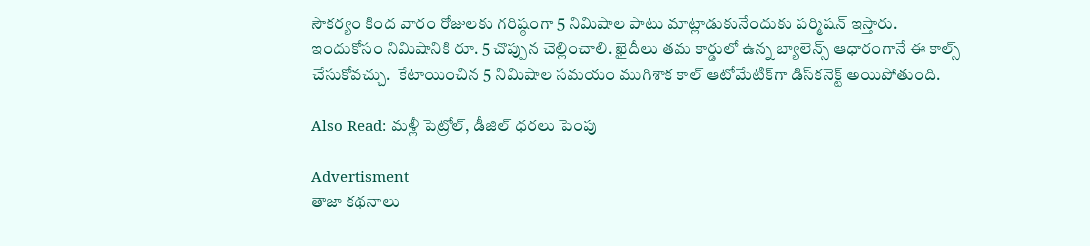సౌకర్యం కింద వారం రోజులకు గరిష్ఠంగా 5 నిమిషాల పాటు మాట్లాడుకునేందుకు పర్మిషన్ ఇస్తారు. ఇందుకోసం నిమిషానికి రూ. 5 చొప్పున చెల్లించాలి. ఖైదీలు తమ కార్డులో ఉన్న బ్యాలెన్స్‌ ఆధారంగానే ఈ కాల్స్‌ చేసుకోవచ్చు.  కేటాయించిన 5 నిమిషాల సమయం ముగిశాక కాల్‌ ఆటోమేటిక్‌గా డిస్‌కనెక్ట్‌ అయిపోతుంది.

Also Read: మళ్లీ పెట్రోల్, డీజిల్ ధరలు పెంపు

Advertisment
తాజా కథనాలు